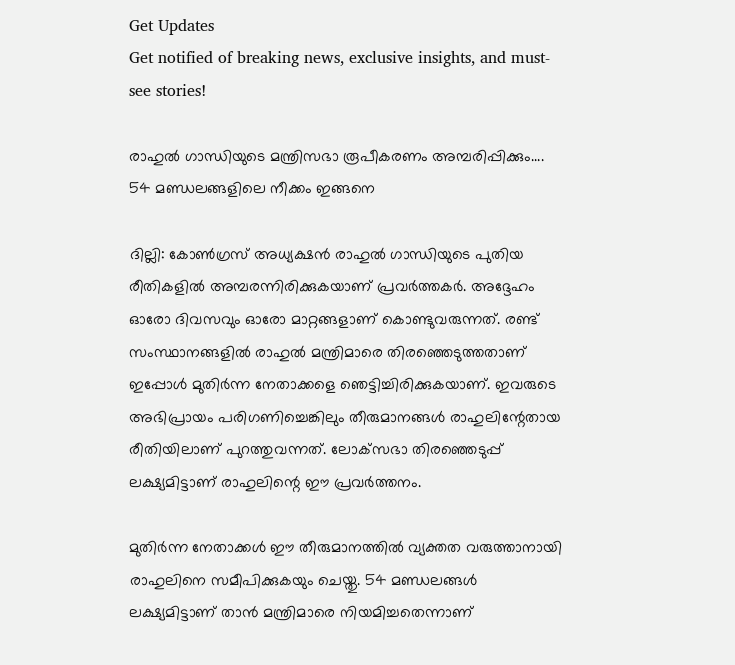Get Updates
Get notified of breaking news, exclusive insights, and must-see stories!

രാഹുല്‍ ഗാന്ധിയുടെ മന്ത്രിസഭാ രൂപീകരണം അമ്പരിപ്പിക്കും.... 54 മണ്ഡലങ്ങളിലെ നീക്കം ഇങ്ങനെ

ദില്ലി: കോണ്‍ഗ്രസ് അധ്യക്ഷന്‍ രാഹുല്‍ ഗാന്ധിയുടെ പുതിയ രീതികളില്‍ അമ്പരന്നിരിക്കുകയാണ് പ്രവര്‍ത്തകര്‍. അദ്ദേഹം ഓരോ ദിവസവും ഓരോ മാറ്റങ്ങളാണ് കൊണ്ടുവരുന്നത്. രണ്ട് സംസ്ഥാനങ്ങളില്‍ രാഹുല്‍ മന്ത്രിമാരെ തിരഞ്ഞെടുത്തതാണ് ഇപ്പോള്‍ മുതിര്‍ന്ന നേതാക്കളെ ഞെട്ടിച്ചിരിക്കുകയാണ്. ഇവരുടെ അഭിപ്രായം പരിഗണിച്ചെങ്കിലും തീരുമാനങ്ങള്‍ രാഹുലിന്റേതായ രീതിയിലാണ് പുറത്തുവന്നത്. ലോക്‌സഭാ തിരഞ്ഞെടുപ്പ് ലക്ഷ്യമിട്ടാണ് രാഹുലിന്റെ ഈ പ്രവര്‍ത്തനം.

മുതിര്‍ന്ന നേതാക്കള്‍ ഈ തീരുമാനത്തില്‍ വ്യക്തത വരുത്താനായി രാഹുലിനെ സമീപിക്കുകയും ചെയ്തു. 54 മണ്ഡലങ്ങള്‍ ലക്ഷ്യമിട്ടാണ് താന്‍ മന്ത്രിമാരെ നിയമിച്ചതെന്നാണ്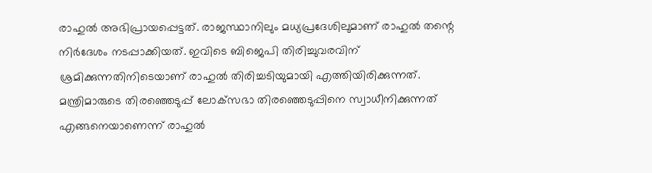രാഹുല്‍ അഭിപ്രായപ്പെട്ടത്. രാജസ്ഥാനിലും മധ്യപ്രദേശിലുമാണ് രാഹുല്‍ തന്റെ നിര്‍ദേശം നടപ്പാക്കിയത്. ഇവിടെ ബിജെപി തിരിച്ചുവരവിന് ശ്രമിക്കുന്നതിനിടെയാണ് രാഹുല്‍ തിരിച്ചടിയുമായി എത്തിയിരിക്കുന്നത്. മന്ത്രിമാരുടെ തിരഞ്ഞെടുപ്പ് ലോക്‌സഭാ തിരഞ്ഞെടുപ്പിനെ സ്വാധീനിക്കുന്നത് എങ്ങനെയാണെന്ന് രാഹുല്‍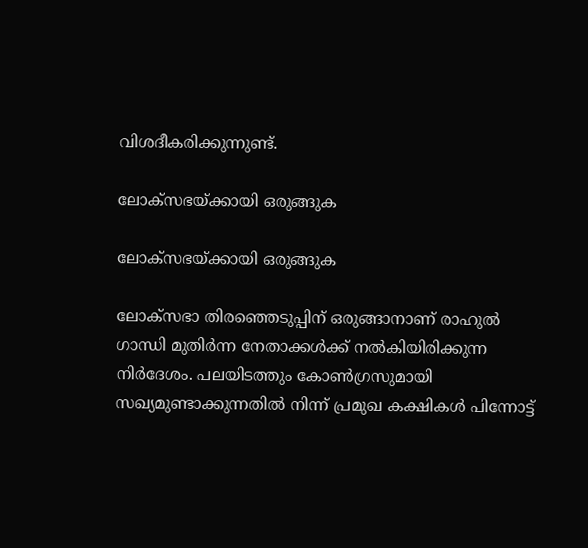വിശദീകരിക്കുന്നുണ്ട്.

ലോക്‌സഭയ്ക്കായി ഒരുങ്ങുക

ലോക്‌സഭയ്ക്കായി ഒരുങ്ങുക

ലോക്‌സഭാ തിരഞ്ഞെടുപ്പിന് ഒരുങ്ങാനാണ് രാഹുല്‍ ഗാന്ധി മുതിര്‍ന്ന നേതാക്കള്‍ക്ക് നല്‍കിയിരിക്കുന്ന നിര്‍ദേശം. പലയിടത്തും കോണ്‍ഗ്രസുമായി സഖ്യമുണ്ടാക്കുന്നതില്‍ നിന്ന് പ്രമുഖ കക്ഷികള്‍ പിന്നോട്ട്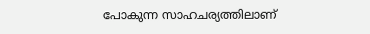പോകുന്ന സാഹചര്യത്തിലാണ്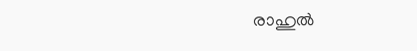രാഹുല്‍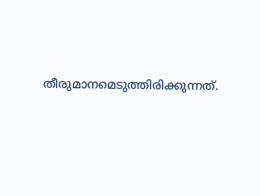തീരുമാനമെടുത്തിരിക്കുന്നത്.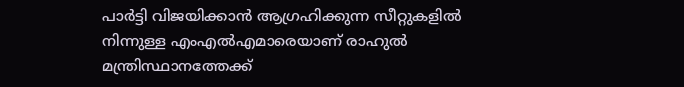പാര്‍ട്ടി വിജയിക്കാന്‍ ആഗ്രഹിക്കുന്ന സീറ്റുകളില്‍ നിന്നുള്ള എംഎല്‍എമാരെയാണ് രാഹുല്‍ മന്ത്രിസ്ഥാനത്തേക്ക്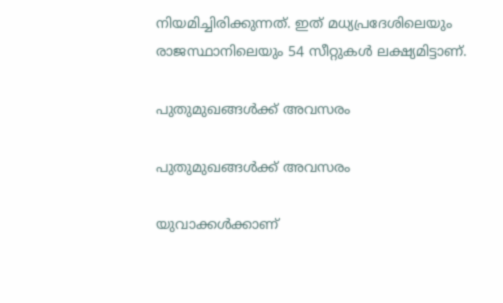നിയമിച്ചിരിക്കുന്നത്. ഇത് മധ്യപ്രദേശിലെയും രാജസ്ഥാനിലെയും 54 സീറ്റുകള്‍ ലക്ഷ്യമിട്ടാണ്.

പുതുമുഖങ്ങള്‍ക്ക് അവസരം

പുതുമുഖങ്ങള്‍ക്ക് അവസരം

യുവാക്കള്‍ക്കാണ്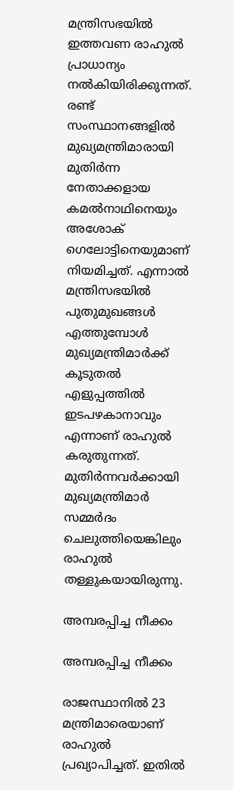മന്ത്രിസഭയില്‍ ഇത്തവണ രാഹുല്‍ പ്രാധാന്യം നല്‍കിയിരിക്കുന്നത്. രണ്ട് സംസ്ഥാനങ്ങളില്‍ മുഖ്യമന്ത്രിമാരായി മുതിര്‍ന്ന നേതാക്കളായ കമല്‍നാഥിനെയും അശോക് ഗെലോട്ടിനെയുമാണ് നിയമിച്ചത്. എന്നാല്‍ മന്ത്രിസഭയില്‍ പുതുമുഖങ്ങള്‍ എത്തുമ്പോള്‍ മുഖ്യമന്ത്രിമാര്‍ക്ക് കൂടുതല്‍ എളുപ്പത്തില്‍ ഇടപഴകാനാവും എന്നാണ് രാഹുല്‍ കരുതുന്നത്. മുതിര്‍ന്നവര്‍ക്കായി മുഖ്യമന്ത്രിമാര്‍ സമ്മര്‍ദം ചെലുത്തിയെങ്കിലും രാഹുല്‍ തള്ളുകയായിരുന്നു.

അമ്പരപ്പിച്ച നീക്കം

അമ്പരപ്പിച്ച നീക്കം

രാജസ്ഥാനില്‍ 23 മന്ത്രിമാരെയാണ് രാഹുല്‍ പ്രഖ്യാപിച്ചത്. ഇതില്‍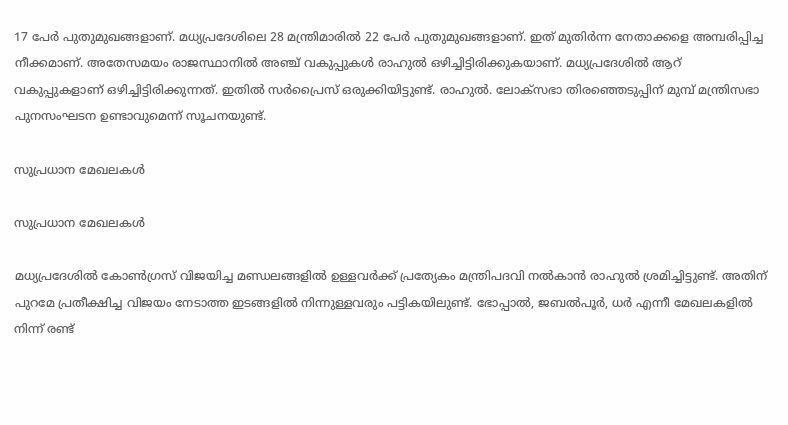17 പേര്‍ പുതുമുഖങ്ങളാണ്. മധ്യപ്രദേശിലെ 28 മന്ത്രിമാരില്‍ 22 പേര്‍ പുതുമുഖങ്ങളാണ്. ഇത് മുതിര്‍ന്ന നേതാക്കളെ അമ്പരിപ്പിച്ച നീക്കമാണ്. അതേസമയം രാജസ്ഥാനില്‍ അഞ്ച് വകുപ്പുകള്‍ രാഹുല്‍ ഒഴിച്ചിട്ടിരിക്കുകയാണ്. മധ്യപ്രദേശില്‍ ആറ് വകുപ്പുകളാണ് ഒഴിച്ചിട്ടിരിക്കുന്നത്. ഇതില്‍ സര്‍പ്രൈസ് ഒരുക്കിയിട്ടുണ്ട്. രാഹുല്‍. ലോക്‌സഭാ തിരഞ്ഞെടുപ്പിന് മുമ്പ് മന്ത്രിസഭാ പുനസംഘടന ഉണ്ടാവുമെന്ന് സൂചനയുണ്ട്.

സുപ്രധാന മേഖലകള്‍

സുപ്രധാന മേഖലകള്‍

മധ്യപ്രദേശില്‍ കോണ്‍ഗ്രസ് വിജയിച്ച മണ്ഡലങ്ങളില്‍ ഉള്ളവര്‍ക്ക് പ്രത്യേകം മന്ത്രിപദവി നല്‍കാന്‍ രാഹുല്‍ ശ്രമിച്ചിട്ടുണ്ട്. അതിന് പുറമേ പ്രതീക്ഷിച്ച വിജയം നേടാത്ത ഇടങ്ങളില്‍ നിന്നുള്ളവരും പട്ടികയിലുണ്ട്. ഭോപ്പാല്‍, ജബല്‍പൂര്‍, ധര്‍ എന്നീ മേഖലകളില്‍ നിന്ന് രണ്ട്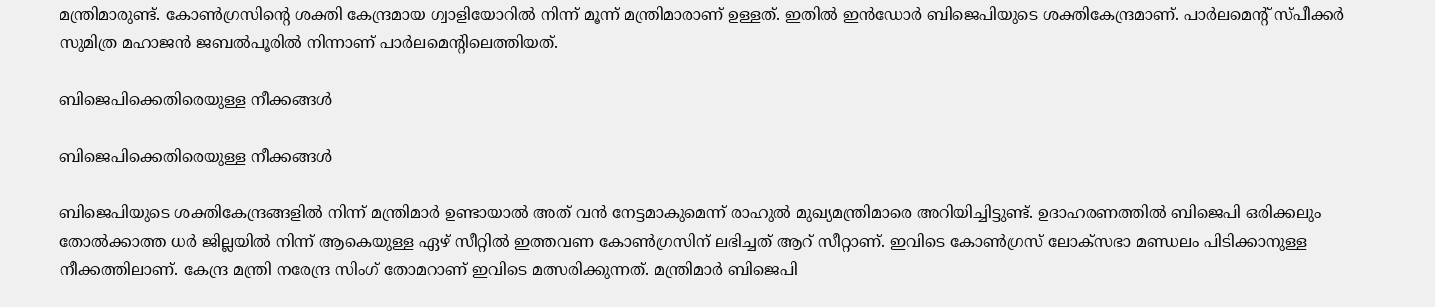മന്ത്രിമാരുണ്ട്. കോണ്‍ഗ്രസിന്റെ ശക്തി കേന്ദ്രമായ ഗ്വാളിയോറില്‍ നിന്ന് മൂന്ന് മന്ത്രിമാരാണ് ഉള്ളത്. ഇതില്‍ ഇന്‍ഡോര്‍ ബിജെപിയുടെ ശക്തികേന്ദ്രമാണ്. പാര്‍ലമെന്റ് സ്പീക്കര്‍ സുമിത്ര മഹാജന്‍ ജബല്‍പൂരില്‍ നിന്നാണ് പാര്‍ലമെന്റിലെത്തിയത്.

ബിജെപിക്കെതിരെയുള്ള നീക്കങ്ങള്‍

ബിജെപിക്കെതിരെയുള്ള നീക്കങ്ങള്‍

ബിജെപിയുടെ ശക്തികേന്ദ്രങ്ങളില്‍ നിന്ന് മന്ത്രിമാര്‍ ഉണ്ടായാല്‍ അത് വന്‍ നേട്ടമാകുമെന്ന് രാഹുല്‍ മുഖ്യമന്ത്രിമാരെ അറിയിച്ചിട്ടുണ്ട്. ഉദാഹരണത്തില്‍ ബിജെപി ഒരിക്കലും തോല്‍ക്കാത്ത ധര്‍ ജില്ലയില്‍ നിന്ന് ആകെയുള്ള ഏഴ് സീറ്റില്‍ ഇത്തവണ കോണ്‍ഗ്രസിന് ലഭിച്ചത് ആറ് സീറ്റാണ്. ഇവിടെ കോണ്‍ഗ്രസ് ലോക്‌സഭാ മണ്ഡലം പിടിക്കാനുള്ള നീക്കത്തിലാണ്. കേന്ദ്ര മന്ത്രി നരേന്ദ്ര സിംഗ് തോമറാണ് ഇവിടെ മത്സരിക്കുന്നത്. മന്ത്രിമാര്‍ ബിജെപി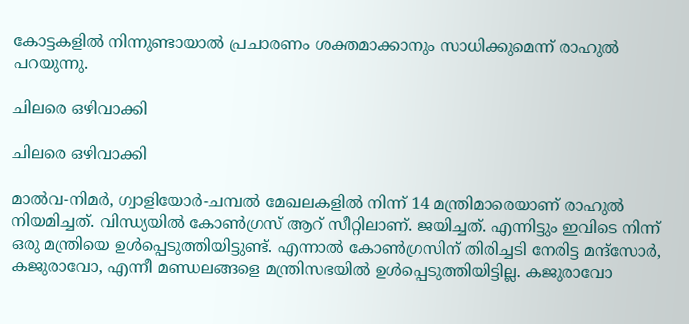കോട്ടകളില്‍ നിന്നുണ്ടായാല്‍ പ്രചാരണം ശക്തമാക്കാനും സാധിക്കുമെന്ന് രാഹുല്‍ പറയുന്നു.

ചിലരെ ഒഴിവാക്കി

ചിലരെ ഒഴിവാക്കി

മാല്‍വ-നിമര്‍, ഗ്വാളിയോര്‍-ചമ്പല്‍ മേഖലകളില്‍ നിന്ന് 14 മന്ത്രിമാരെയാണ് രാഹുല്‍ നിയമിച്ചത്. വിന്ധ്യയില്‍ കോണ്‍ഗ്രസ് ആറ് സീറ്റിലാണ്. ജയിച്ചത്. എന്നിട്ടും ഇവിടെ നിന്ന് ഒരു മന്ത്രിയെ ഉള്‍പ്പെടുത്തിയിട്ടുണ്ട്. എന്നാല്‍ കോണ്‍ഗ്രസിന് തിരിച്ചടി നേരിട്ട മന്ദ്‌സോര്‍, കജുരാവോ, എന്നീ മണ്ഡലങ്ങളെ മന്ത്രിസഭയില്‍ ഉള്‍പ്പെടുത്തിയിട്ടില്ല. കജുരാവോ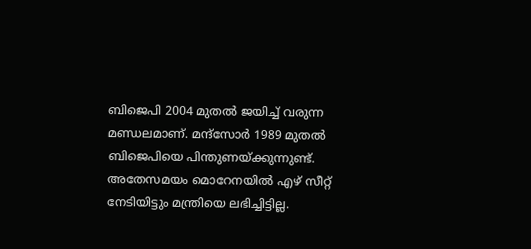ബിജെപി 2004 മുതല്‍ ജയിച്ച് വരുന്ന മണ്ഡലമാണ്. മന്ദ്‌സോര്‍ 1989 മുതല്‍ ബിജെപിയെ പിന്തുണയ്ക്കുന്നുണ്ട്. അതേസമയം മൊറേനയില്‍ എഴ് സീറ്റ് നേടിയിട്ടും മന്ത്രിയെ ലഭിച്ചിട്ടില്ല.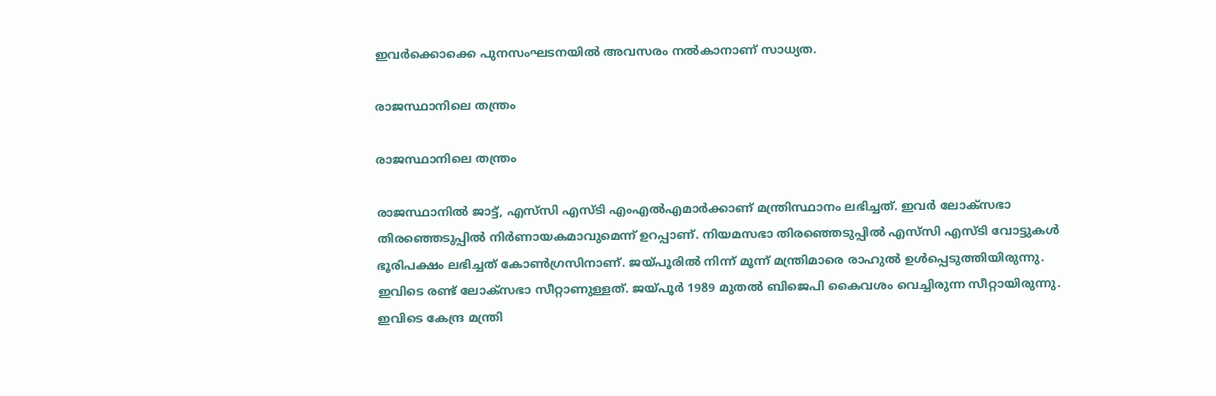ഇവര്‍ക്കൊക്കെ പുനസംഘടനയില്‍ അവസരം നല്‍കാനാണ് സാധ്യത.

രാജസ്ഥാനിലെ തന്ത്രം

രാജസ്ഥാനിലെ തന്ത്രം

രാജസ്ഥാനില്‍ ജാട്ട്, എസ്‌സി എസ്ടി എംഎല്‍എമാര്‍ക്കാണ് മന്ത്രിസ്ഥാനം ലഭിച്ചത്. ഇവര്‍ ലോക്‌സഭാ തിരഞ്ഞെടുപ്പില്‍ നിര്‍ണായകമാവുമെന്ന് ഉറപ്പാണ്. നിയമസഭാ തിരഞ്ഞെടുപ്പില്‍ എസ്‌സി എസ്ടി വോട്ടുകള്‍ ഭൂരിപക്ഷം ലഭിച്ചത് കോണ്‍ഗ്രസിനാണ്. ജയ്പൂരില്‍ നിന്ന് മൂന്ന് മന്ത്രിമാരെ രാഹുല്‍ ഉള്‍പ്പെടുത്തിയിരുന്നു. ഇവിടെ രണ്ട് ലോക്‌സഭാ സീറ്റാണുള്ളത്. ജയ്പൂര്‍ 1989 മുതല്‍ ബിജെപി കൈവശം വെച്ചിരുന്ന സീറ്റായിരുന്നു. ഇവിടെ കേന്ദ്ര മന്ത്രി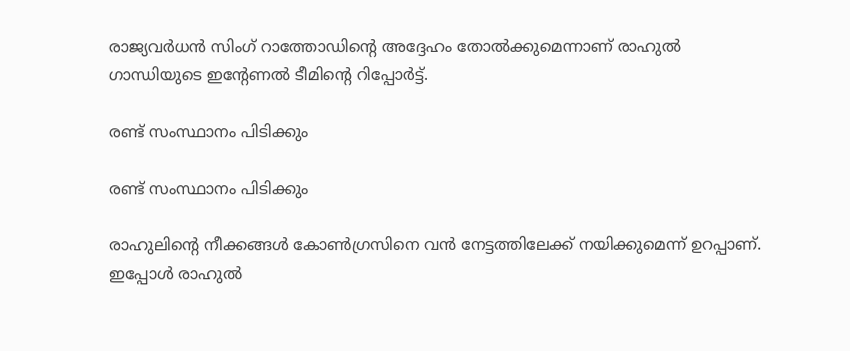രാജ്യവര്‍ധന്‍ സിംഗ് റാത്തോഡിന്റെ അദ്ദേഹം തോല്‍ക്കുമെന്നാണ് രാഹുല്‍ ഗാന്ധിയുടെ ഇന്റേണല്‍ ടീമിന്റെ റിപ്പോര്‍ട്ട്.

രണ്ട് സംസ്ഥാനം പിടിക്കും

രണ്ട് സംസ്ഥാനം പിടിക്കും

രാഹുലിന്റെ നീക്കങ്ങള്‍ കോണ്‍ഗ്രസിനെ വന്‍ നേട്ടത്തിലേക്ക് നയിക്കുമെന്ന് ഉറപ്പാണ്. ഇപ്പോള്‍ രാഹുല്‍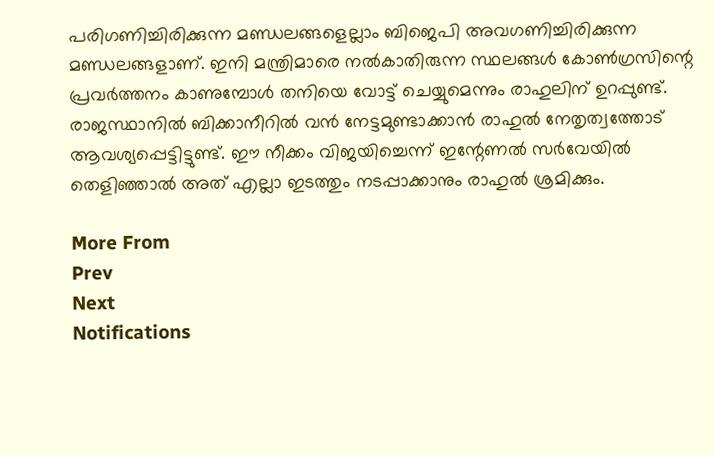പരിഗണിച്ചിരിക്കുന്ന മണ്ഡലങ്ങളെല്ലാം ബിജെപി അവഗണിച്ചിരിക്കുന്ന മണ്ഡലങ്ങളാണ്. ഇനി മന്ത്രിമാരെ നല്‍കാതിരുന്ന സ്ഥലങ്ങള്‍ കോണ്‍ഗ്രസിന്റെ പ്രവര്‍ത്തനം കാണുമ്പോള്‍ തനിയെ വോട്ട് ചെയ്യുമെന്നും രാഹുലിന് ഉറപ്പുണ്ട്. രാജസ്ഥാനില്‍ ബിക്കാനീറില്‍ വന്‍ നേട്ടമുണ്ടാക്കാന്‍ രാഹുല്‍ നേതൃത്വത്തോട് ആവശ്യപ്പെട്ടിട്ടുണ്ട്. ഈ നീക്കം വിജയിച്ചെന്ന് ഇന്റേണല്‍ സര്‍വേയില്‍ തെളിഞ്ഞാല്‍ അത് എല്ലാ ഇടത്തും നടപ്പാക്കാനും രാഹുല്‍ ശ്രമിക്കും.

More From
Prev
Next
Notifications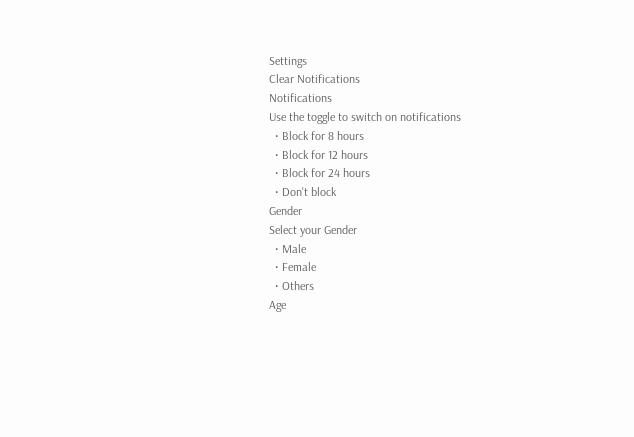Settings
Clear Notifications
Notifications
Use the toggle to switch on notifications
  • Block for 8 hours
  • Block for 12 hours
  • Block for 24 hours
  • Don't block
Gender
Select your Gender
  • Male
  • Female
  • Others
Age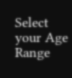Select your Age Range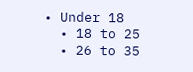• Under 18
  • 18 to 25
  • 26 to 35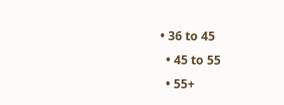• 36 to 45
  • 45 to 55
  • 55+